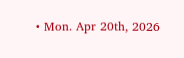• Mon. Apr 20th, 2026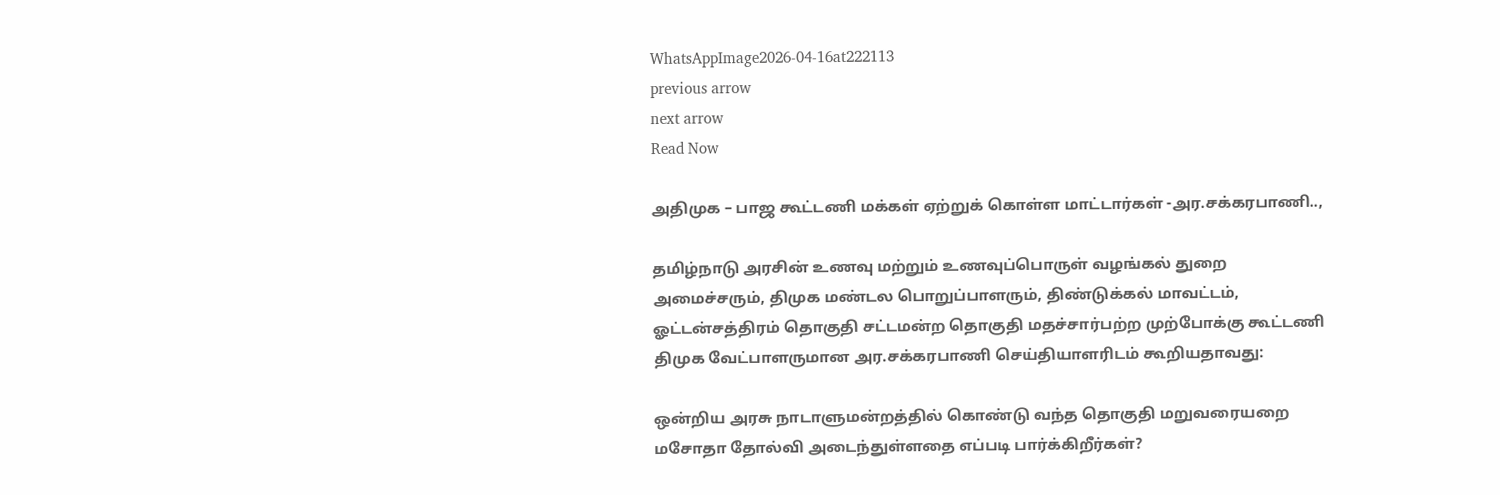WhatsAppImage2026-04-16at222113
previous arrow
next arrow
Read Now

அதிமுக – பாஜ கூட்டணி மக்கள் ஏற்றுக் கொள்ள மாட்டார்கள் -அர.சக்கரபாணி..,

தமிழ்நாடு அரசின் உணவு மற்றும் உணவுப்பொருள் வழங்கல் துறை அமைச்சரும், திமுக மண்டல பொறுப்பாளரும், திண்டுக்கல் மாவட்டம், ஓட்டன்சத்திரம் தொகுதி சட்டமன்ற தொகுதி மதச்சார்பற்ற முற்போக்கு கூட்டணி திமுக வேட்பாளருமான அர.சக்கரபாணி செய்தியாளரிடம் கூறியதாவது:

ஒன்றிய அரசு நாடாளுமன்றத்தில் கொண்டு வந்த தொகுதி மறுவரையறை மசோதா தோல்வி அடைந்துள்ளதை எப்படி பார்க்கிறீர்கள்?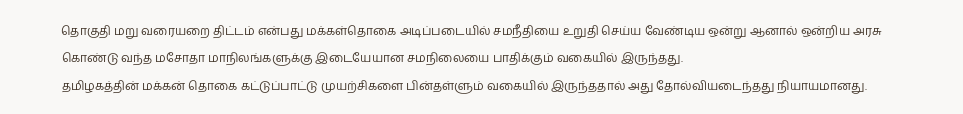தொகுதி மறு வரையறை திட்டம் என்பது மக்கள்தொகை அடிப்படையில் சமநீதியை உறுதி செய்ய வேண்டிய ஒன்று ஆனால் ஒன்றிய அரசு கொண்டு வந்த மசோதா மாநிலங்களுக்கு இடையேயான சமநிலையை பாதிக்கும் வகையில் இருந்தது.
தமிழகத்தின் மக்கன் தொகை கட்டுப்பாட்டு முயற்சிகளை பின்தள்ளும் வகையில் இருந்ததால் அது தோல்வியடைந்தது நியாயமானது.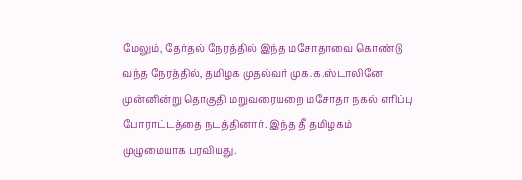மேலும், தேர்தல் நேரத்தில் இந்த மசோதாவை கொண்டு வந்த நேரத்தில், தமிழக முதல்வர் முக.க.ஸ்டாலினே முன்னின்று தொகுதி மறுவரையறை மசோதா நகல் எரிப்பு போராட்டத்தை நடத்தினார். இந்த தீ தமிழகம் முழுமையாக பரவியது.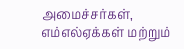அமைச்சர்கள், எம்எல்ஏக்கள் மற்றும்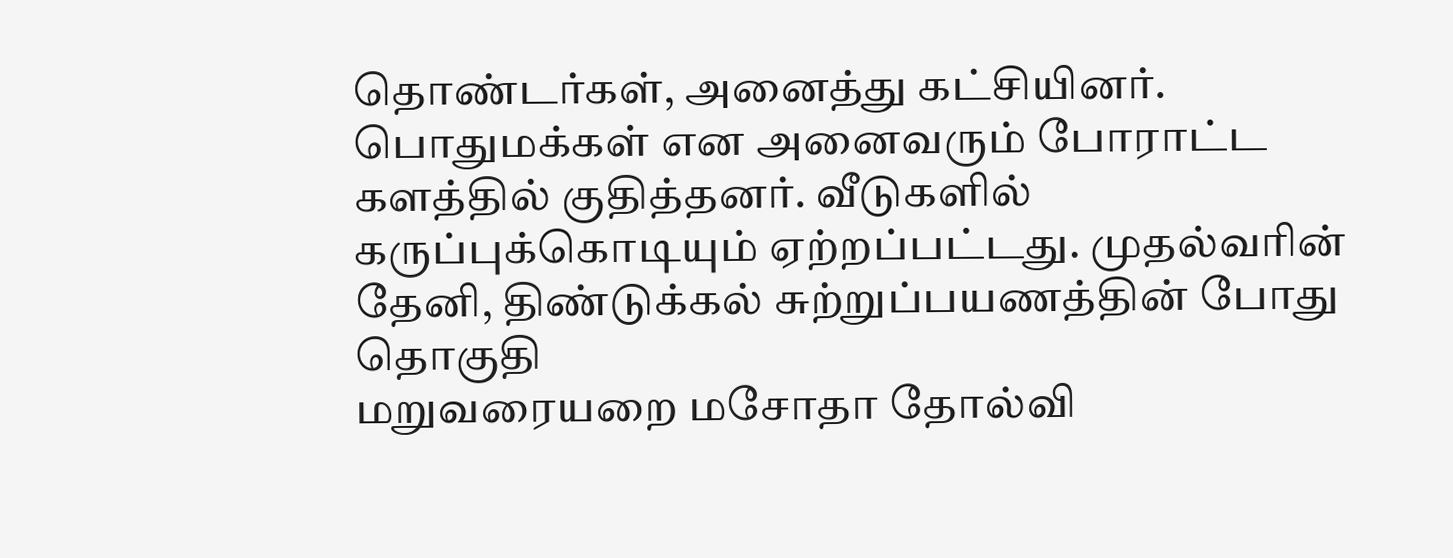தொண்டர்கள், அனைத்து கட்சியினர். பொதுமக்கள் என அனைவரும் போராட்ட களத்தில் குதித்தனர். வீடுகளில் கருப்புக்கொடியும் ஏற்றப்பட்டது. முதல்வரின் தேனி, திண்டுக்கல் சுற்றுப்பயணத்தின் போது தொகுதி
மறுவரையறை மசோதா தோல்வி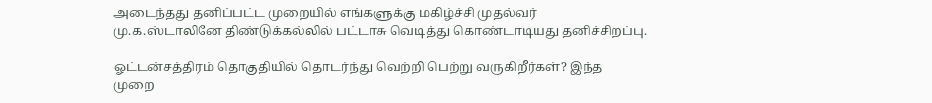அடைந்தது தனிப்பட்ட முறையில் எங்களுக்கு மகிழ்ச்சி முதல்வர் மு.க.ஸ்டாலினே திண்டுக்கல்லில் பட்டாசு வெடித்து கொண்டாடியது தனிச்சிறப்பு.

ஓட்டன்சத்திரம் தொகுதியில் தொடர்ந்து வெற்றி பெற்று வருகிறீர்கள்? இந்த முறை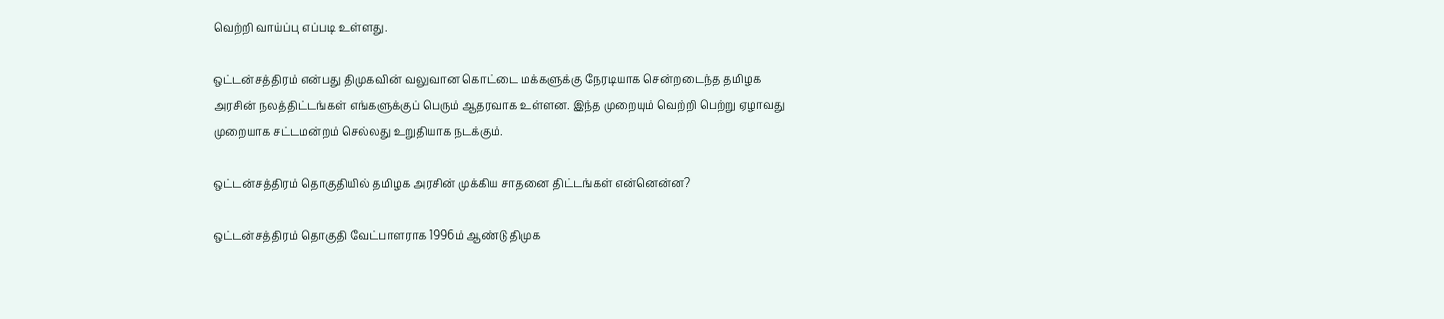வெற்றி வாய்ப்பு எப்படி உள்ளது.

ஒட்டன்சத்திரம் என்பது திமுகவின் வலுவான கொட்டை மக்களுக்கு நேரடியாக சென்றடைந்த தமிழக அரசின் நலத்திட்டங்கள் எங்களுக்குப் பெரும் ஆதரவாக உள்ளன. இந்த முறையும் வெற்றி பெற்று ஏழாவது முறையாக சட்டமன்றம் செல்லது உறுதியாக நடக்கும்.

ஒட்டன்சத்திரம் தொகுதியில் தமிழக அரசின் முக்கிய சாதனை திட்டங்கள் என்னென்ன?

ஒட்டன்சத்திரம் தொகுதி வேட்பாளராக 1996ம் ஆண்டு திமுக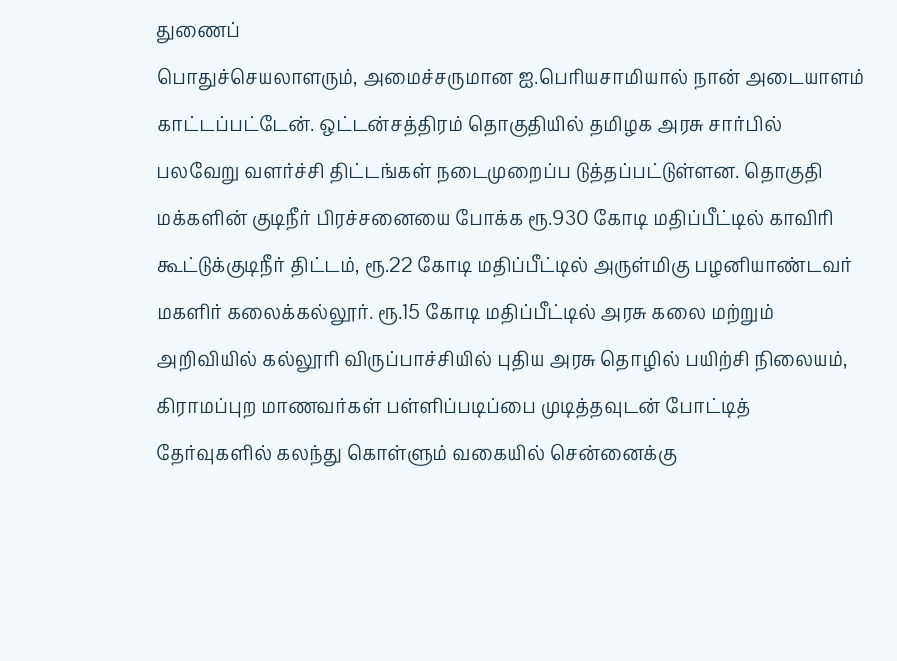துணைப்
பொதுச்செயலாளரும், அமைச்சருமான ஐ.பெரியசாமியால் நான் அடையாளம் காட்டப்பட்டேன். ஒட்டன்சத்திரம் தொகுதியில் தமிழக அரசு சார்பில் பலவேறு வளர்ச்சி திட்டங்கள் நடைமுறைப்ப டுத்தப்பட்டுள்ளன. தொகுதி மக்களின் குடிநீர் பிரச்சனையை போக்க ரூ.930 கோடி மதிப்பீட்டில் காவிரி கூட்டுக்குடிநீர் திட்டம், ரூ.22 கோடி மதிப்பீட்டில் அருள்மிகு பழனியாண்டவர் மகளிர் கலைக்கல்லூர். ரூ.15 கோடி மதிப்பீட்டில் அரசு கலை மற்றும் அறிவியில் கல்லூரி விருப்பாச்சியில் புதிய அரசு தொழில் பயிற்சி நிலையம், கிராமப்புற மாணவர்கள் பள்ளிப்படிப்பை முடித்தவுடன் போட்டித் தேர்வுகளில் கலந்து கொள்ளும் வகையில் சென்னைக்கு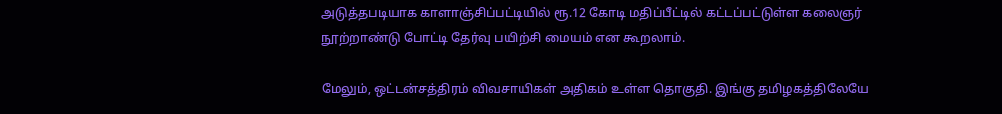அடுத்தபடியாக காளாஞ்சிப்பட்டியில் ரூ.12 கோடி மதிப்பீட்டில் கட்டப்பட்டுள்ள கலைஞர் நூற்றாண்டு போட்டி தேர்வு பயிற்சி மையம் என கூறலாம்.

மேலும், ஒட்டன்சத்திரம் விவசாயிகள் அதிகம் உள்ள தொகுதி. இங்கு தமிழகத்திலேயே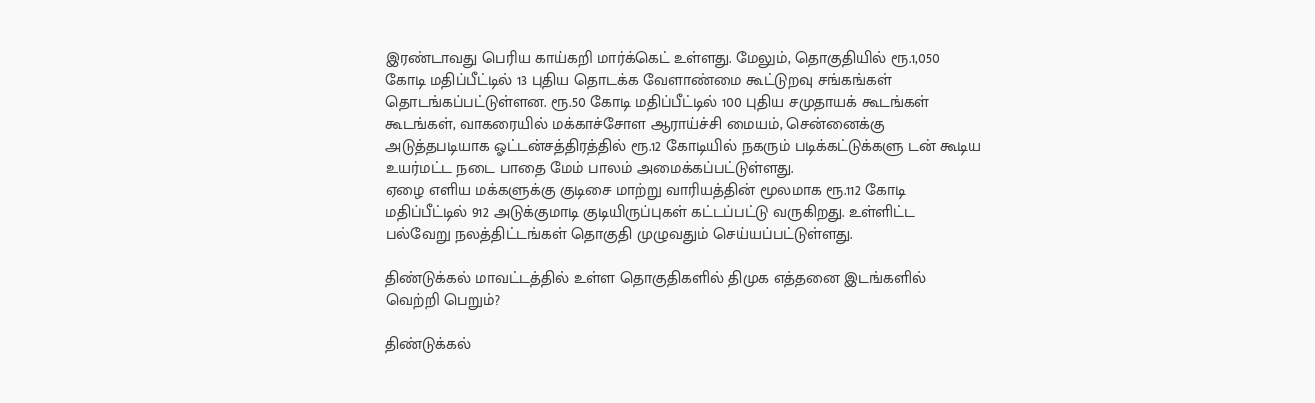இரண்டாவது பெரிய காய்கறி மார்க்கெட் உள்ளது. மேலும், தொகுதியில் ரூ.1,050 கோடி மதிப்பீட்டில் 13 புதிய தொடக்க வேளாண்மை கூட்டுறவு சங்கங்கள் தொடங்கப்பட்டுள்ளன. ரூ.50 கோடி மதிப்பீட்டில் 100 புதிய சமுதாயக் கூடங்கள் கூடங்கள், வாகரையில் மக்காச்சோள ஆராய்ச்சி மையம், சென்னைக்கு அடுத்தபடியாக ஓட்டன்சத்திரத்தில் ரூ.12 கோடியில் நகரும் படிக்கட்டுக்களு டன் கூடிய உயர்மட்ட நடை பாதை மேம் பாலம் அமைக்கப்பட்டுள்ளது.
ஏழை எளிய மக்களுக்கு குடிசை மாற்று வாரியத்தின் மூலமாக ரூ.112 கோடி மதிப்பீட்டில் 912 அடுக்குமாடி குடியிருப்புகள் கட்டப்பட்டு வருகிறது. உள்ளிட்ட பல்வேறு நலத்திட்டங்கள் தொகுதி முழுவதும் செய்யப்பட்டுள்ளது.

திண்டுக்கல் மாவட்டத்தில் உள்ள தொகுதிகளில் திமுக எத்தனை இடங்களில் வெற்றி பெறும்?

திண்டுக்கல்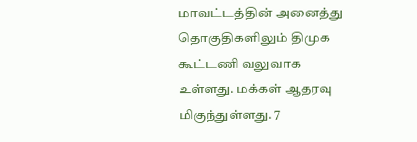மாவட்டத்தின் அனைத்து தொகுதிகளிலும் திமுக கூட்டணி வலுவாக உள்ளது. மக்கள் ஆதரவு மிகுந்துள்ளது. 7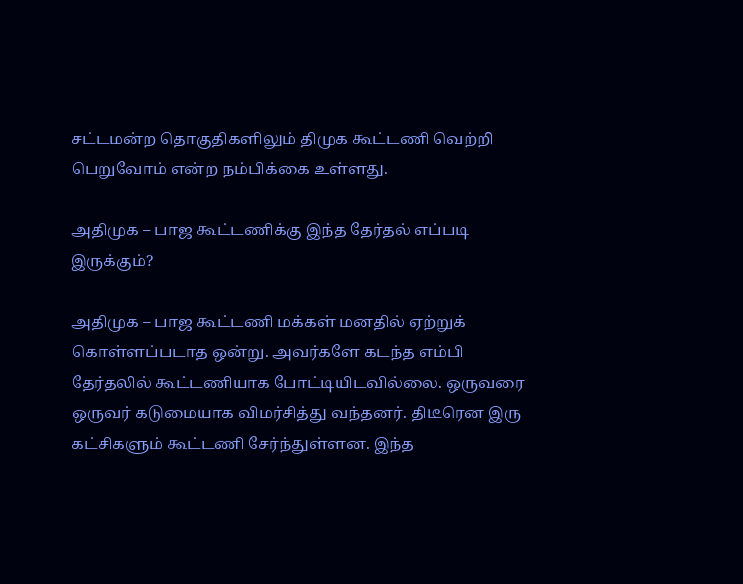சட்டமன்ற தொகுதிகளிலும் திமுக கூட்டணி வெற்றி பெறுவோம் என்ற நம்பிக்கை உள்ளது.

அதிமுக – பாஜ கூட்டணிக்கு இந்த தேர்தல் எப்படி இருக்கும்?

அதிமுக – பாஜ கூட்டணி மக்கள் மனதில் ஏற்றுக் கொள்ளப்படாத ஒன்று. அவர்களே கடந்த எம்பி தேர்தலில் கூட்டணியாக போட்டியிடவில்லை. ஒருவரை ஒருவர் கடுமையாக விமர்சித்து வந்தனர். திடீரென இரு கட்சிகளும் கூட்டணி சேர்ந்துள்ளன. இந்த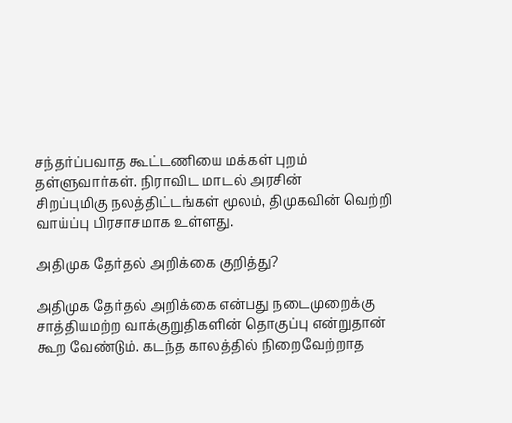சந்தர்ப்பவாத கூட்டணியை மக்கள் புறம் தள்ளுவார்கள். நிராவிட மாடல் அரசின்
சிறப்புமிகு நலத்திட்டங்கள் மூலம், திமுகவின் வெற்றி வாய்ப்பு பிரசாசமாக உள்ளது.

அதிமுக தேர்தல் அறிக்கை குறித்து?

அதிமுக தேர்தல் அறிக்கை என்பது நடைமுறைக்கு சாத்தியமற்ற வாக்குறுதிகளின் தொகுப்பு என்றுதான் கூற வேண்டும். கடந்த காலத்தில் நிறைவேற்றாத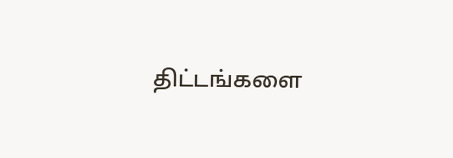திட்டங்களை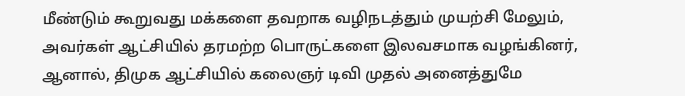மீண்டும் கூறுவது மக்களை தவறாக வழிநடத்தும் முயற்சி மேலும், அவர்கள் ஆட்சியில் தரமற்ற பொருட்களை இலவசமாக வழங்கினர், ஆனால், திமுக ஆட்சியில் கலைஞர் டிவி முதல் அனைத்துமே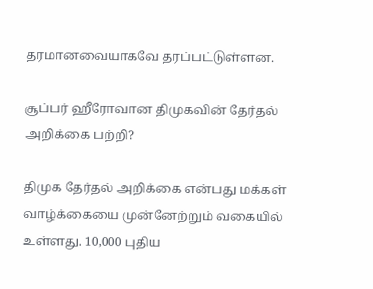தரமானவையாகவே தரப்பட்டுள்ளன.

சூப்பர் ஹீரோவான திமுகவின் தேர்தல் அறிக்கை பற்றி?

திமுக தேர்தல் அறிக்கை என்பது மக்கள் வாழ்க்கையை முன்னேற்றும் வகையில் உள்ளது. 10,000 புதிய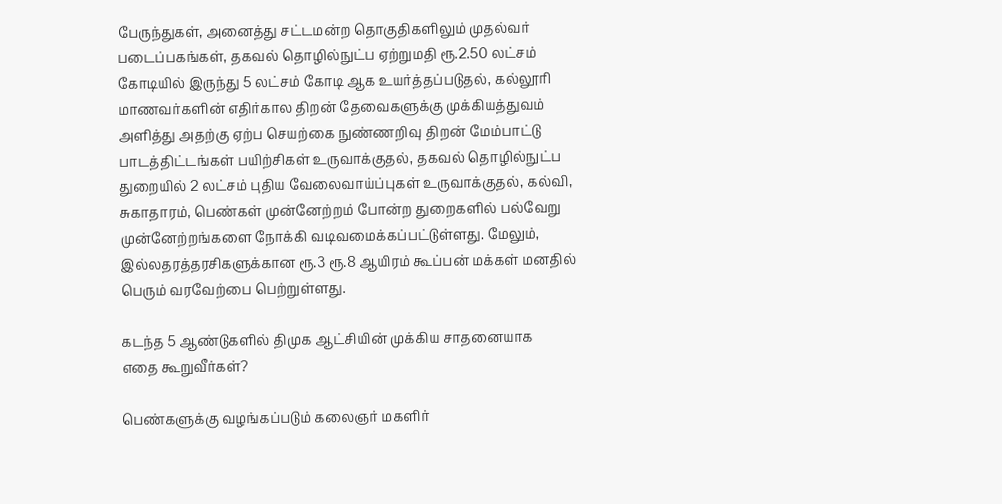பேருந்துகள், அனைத்து சட்டமன்ற தொகுதிகளிலும் முதல்வர் படைப்பகங்கள், தகவல் தொழில்நுட்ப ஏற்றுமதி ரூ.2.50 லட்சம் கோடியில் இருந்து 5 லட்சம் கோடி ஆக உயர்த்தப்படுதல், கல்லூரி மாணவர்களின் எதிர்கால திறன் தேவைகளுக்கு முக்கியத்துவம் அளித்து அதற்கு ஏற்ப செயற்கை நுண்ணறிவு திறன் மேம்பாட்டு பாடத்திட்டங்கள் பயிற்சிகள் உருவாக்குதல், தகவல் தொழில்நுட்ப துறையில் 2 லட்சம் புதிய வேலைவாய்ப்புகள் உருவாக்குதல், கல்வி, சுகாதாரம், பெண்கள் முன்னேற்றம் போன்ற துறைகளில் பல்வேறு முன்னேற்றங்களை நோக்கி வடிவமைக்கப்பட்டுள்ளது. மேலும், இல்லதரத்தரசிகளுக்கான ரூ.3 ரூ.8 ஆயிரம் கூப்பன் மக்கள் மனதில் பெரும் வரவேற்பை பெற்றுள்ளது.

கடந்த 5 ஆண்டுகளில் திமுக ஆட்சியின் முக்கிய சாதனையாக
எதை கூறுவீர்கள்?

பெண்களுக்கு வழங்கப்படும் கலைஞர் மகளிர்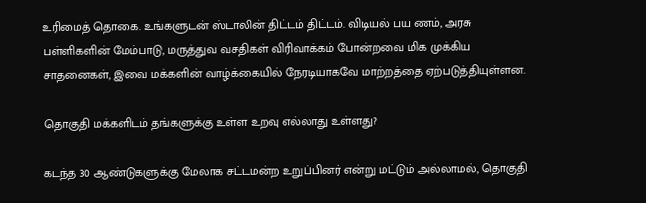உரிமைத் தொகை. உங்களுடன் ஸ்டாலின் திட்டம் திட்டம். விடியல் பய ணம், அரசு பள்ளிகளின் மேம்பாடு, மருத்துவ வசதிகள் விரிவாக்கம் போன்றவை மிக முக்கிய சாதனைகள், இவை மக்களின் வாழ்க்கையில் நேரடியாகவே மாற்றத்தை ஏற்படுத்தியுள்ளன.

தொகுதி மக்களிடம் தங்களுக்கு உள்ள உறவு எல்லாது உள்ளது?

கடந்த 30 ஆண்டுகளுக்கு மேலாக சட்டமன்ற உறுப்பினர் என்று மட்டும் அல்லாமல், தொகுதி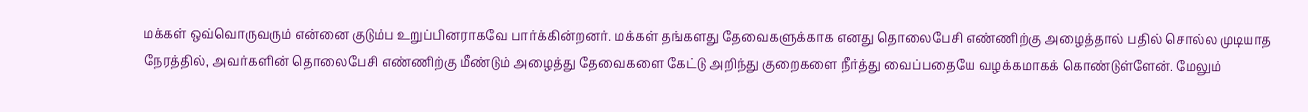மக்கள் ஒவ்வொருவரும் என்னை குடும்ப உறுப்பினராகவே பார்க்கின்றனர். மக்கள் தங்களது தேவைகளுக்காக எனது தொலைபேசி எண்ணிற்கு அழைத்தால் பதில் சொல்ல முடியாத நேரத்தில், அவர்களின் தொலைபேசி எண்ணிற்கு மீண்டும் அழைத்து தேவைகளை கேட்டு அறிந்து குறைகளை நீர்த்து வைப்பதையே வழக்கமாகக் கொண்டுள்ளேன். மேலும்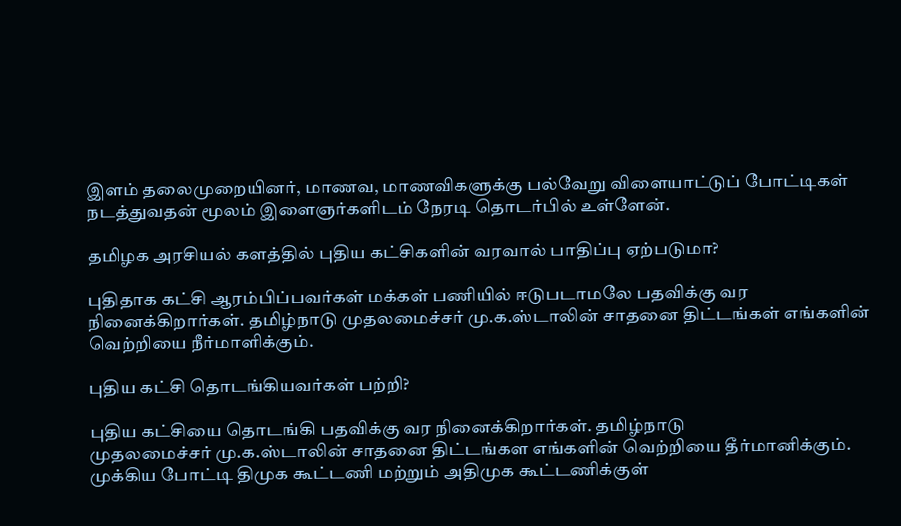இளம் தலைமுறையினர், மாணவ, மாணவிகளுக்கு பல்வேறு விளையாட்டுப் போட்டிகள் நடத்துவதன் மூலம் இளைஞர்களிடம் நேரடி தொடர்பில் உள்ளேன்.

தமிழக அரசியல் களத்தில் புதிய கட்சிகளின் வரவால் பாதிப்பு ஏற்படுமா?

புதிதாக கட்சி ஆரம்பிப்பவர்கள் மக்கள் பணியில் ஈடுபடாமலே பதவிக்கு வர நினைக்கிறார்கள். தமிழ்நாடு முதலமைச்சர் மு.க.ஸ்டாலின் சாதனை திட்டங்கள் எங்களின் வெற்றியை நீர்மாளிக்கும்.

புதிய கட்சி தொடங்கியவர்கள் பற்றி?

புதிய கட்சியை தொடங்கி பதவிக்கு வர நினைக்கிறார்கள். தமிழ்நாடு
முதலமைச்சர் மு.க.ஸ்டாலின் சாதனை திட்டங்கள எங்களின் வெற்றியை தீர்மானிக்கும். முக்கிய போட்டி திமுக கூட்டணி மற்றும் அதிமுக கூட்டணிக்குள்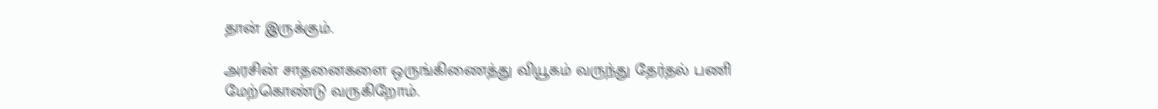தான் இருக்கும்.

அரசின் சாதனைகளை ஒருங்கிணைத்து வியூகம் வருந்து தேர்தல் பணி மேற்கொண்டு வருகிறோம்.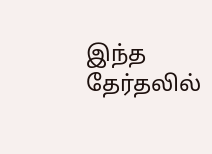இந்த தேர்தலில்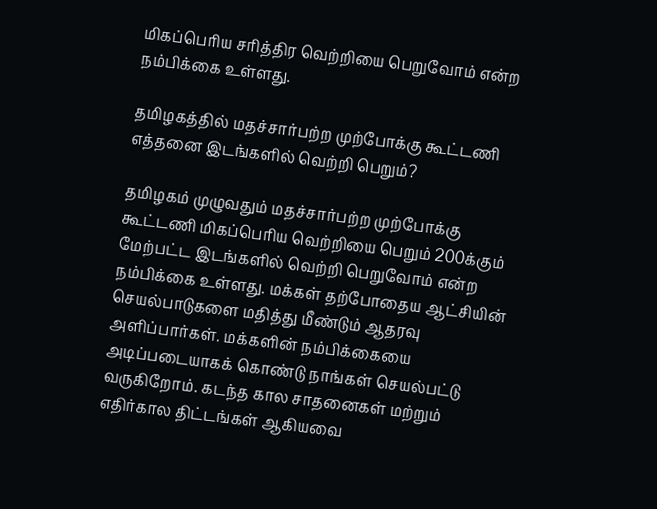மிகப்பெரிய சரித்திர வெற்றியை பெறுவோம் என்ற நம்பிக்கை உள்ளது.

தமிழகத்தில் மதச்சார்பற்ற முற்போக்கு கூட்டணி எத்தனை இடங்களில் வெற்றி பெறும்?

தமிழகம் முழுவதும் மதச்சார்பற்ற முற்போக்கு கூட்டணி மிகப்பெரிய வெற்றியை பெறும் 200க்கும் மேற்பட்ட இடங்களில் வெற்றி பெறுவோம் என்ற நம்பிக்கை உள்ளது. மக்கள் தற்போதைய ஆட்சியின் செயல்பாடுகளை மதித்து மீண்டும் ஆதரவு அளிப்பார்கள். மக்களின் நம்பிக்கையை அடிப்படையாகக் கொண்டு நாங்கள் செயல்பட்டு வருகிறோம். கடந்த கால சாதனைகள் மற்றும் எதிர்கால திட்டங்கள் ஆகியவை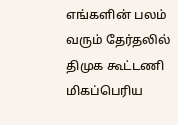எங்களின் பலம் வரும் தேர்தலில் திமுக கூட்டணி மிகப்பெரிய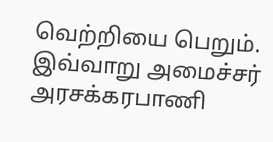வெற்றியை பெறும். இவ்வாறு அமைச்சர் அர‌சக்கரபாணி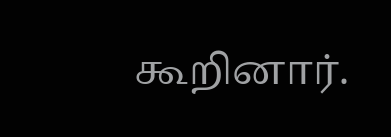கூறினார்.